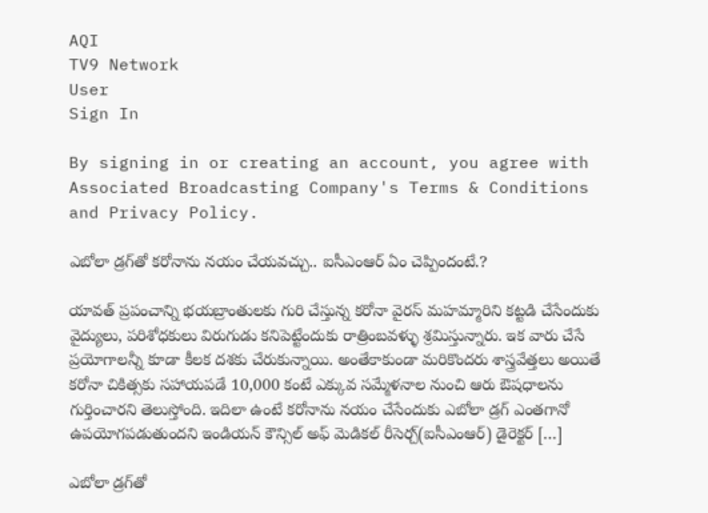AQI
TV9 Network
User
Sign In

By signing in or creating an account, you agree with Associated Broadcasting Company's Terms & Conditions and Privacy Policy.

ఎబోలా డ్రగ్‌తో కరోనాను నయం చేయవచ్చు.. ఐసీఎంఆర్ ఏం చెప్పిందంటే.?

యావత్ ప్రపంచాన్ని భయబ్రాంతులకు గురి చేస్తున్న కరోనా వైరస్ మహమ్మారిని కట్టడి చేసేందుకు వైద్యులు, పరిశోధకులు విరుగుడు కనిపెట్టేందుకు రాత్రింబవళ్ళు శ్రమిస్తున్నారు. ఇక వారు చేసే ప్రయోగాలన్నీ కూడా కీలక దశకు చేరుకున్నాయి. అంతేకాకుండా మరికొందరు శాస్త్రవేత్తలు అయితే కరోనా చికిత్సకు సహాయపడే 10,000 కంటే ఎక్కువ సమ్మేళనాల నుంచి ఆరు ఔషధాలను గుర్తించారని తెలుస్తోంది. ఇదిలా ఉంటే కరోనాను నయం చేసేందుకు ఎబోలా డ్రగ్ ఎంతగానో ఉపయోగపడుతుందని ఇండియన్ కౌన్సిల్ అఫ్ మెడికల్ రీసెర్చ్(ఐసీఎంఆర్) డైరెక్టర్ […]

ఎబోలా డ్రగ్‌తో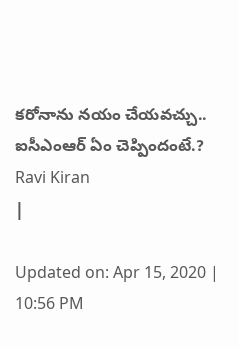కరోనాను నయం చేయవచ్చు.. ఐసీఎంఆర్ ఏం చెప్పిందంటే.?
Ravi Kiran
|

Updated on: Apr 15, 2020 | 10:56 PM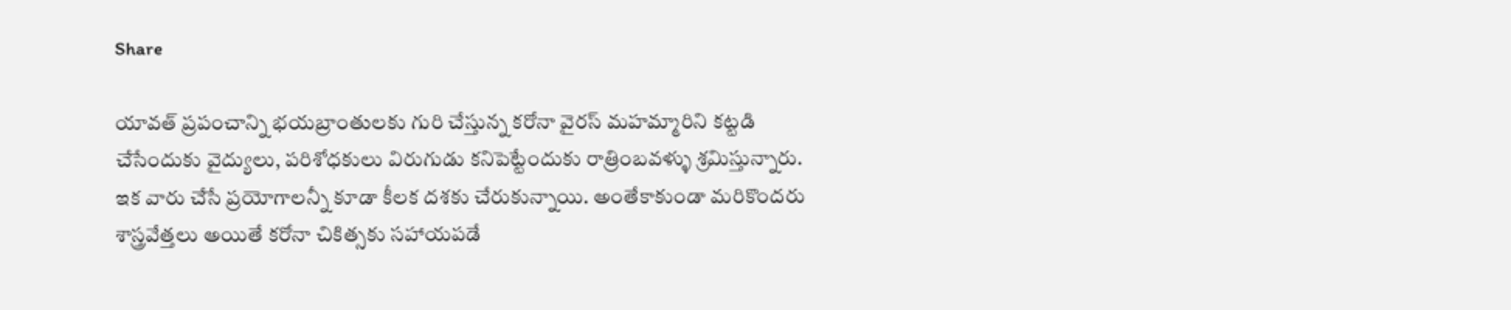Share

యావత్ ప్రపంచాన్ని భయబ్రాంతులకు గురి చేస్తున్న కరోనా వైరస్ మహమ్మారిని కట్టడి చేసేందుకు వైద్యులు, పరిశోధకులు విరుగుడు కనిపెట్టేందుకు రాత్రింబవళ్ళు శ్రమిస్తున్నారు. ఇక వారు చేసే ప్రయోగాలన్నీ కూడా కీలక దశకు చేరుకున్నాయి. అంతేకాకుండా మరికొందరు శాస్త్రవేత్తలు అయితే కరోనా చికిత్సకు సహాయపడే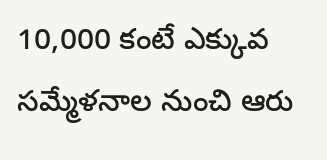10,000 కంటే ఎక్కువ సమ్మేళనాల నుంచి ఆరు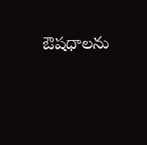ఔషధాలను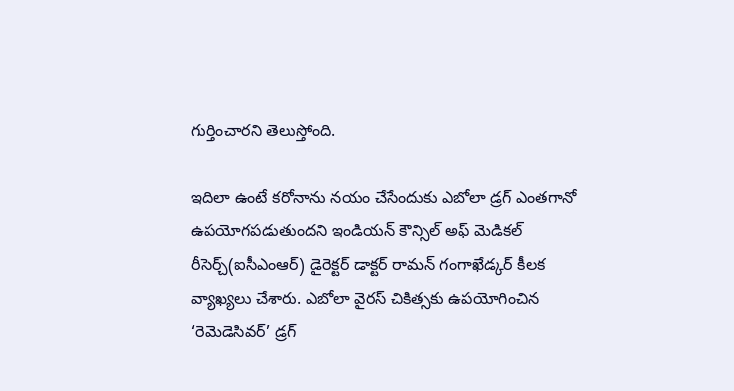గుర్తించారని తెలుస్తోంది.

ఇదిలా ఉంటే కరోనాను నయం చేసేందుకు ఎబోలా డ్రగ్ ఎంతగానో ఉపయోగపడుతుందని ఇండియన్ కౌన్సిల్ అఫ్ మెడికల్ రీసెర్చ్(ఐసీఎంఆర్) డైరెక్టర్ డాక్టర్ రామన్ గంగాఖేడ్కర్ కీలక వ్యాఖ్యలు చేశారు. ఎబోలా వైరస్ చికిత్సకు ఉపయోగించిన ‘రెమెడెసివర్‌’ డ్రగ్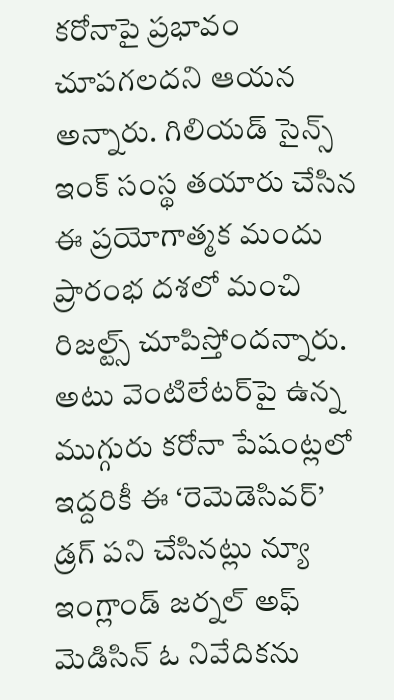కరోనాపై ప్రభావం చూపగలదని ఆయన అన్నారు. గిలియడ్ సైన్స్ ఇంక్ సంస్థ తయారు చేసిన ఈ ప్రయోగాత్మక మందు ప్రారంభ దశలో మంచి రిజల్ట్స్ చూపిస్తోందన్నారు. అటు వెంటిలేటర్‌పై ఉన్న ముగ్గురు కరోనా పేషంట్లలో ఇద్దరికీ ఈ ‘రెమెడెసివర్‌’ డ్రగ్ పని చేసినట్లు న్యూ ఇంగ్లాండ్ జర్నల్ అఫ్ మెడిసిన్ ఓ నివేదికను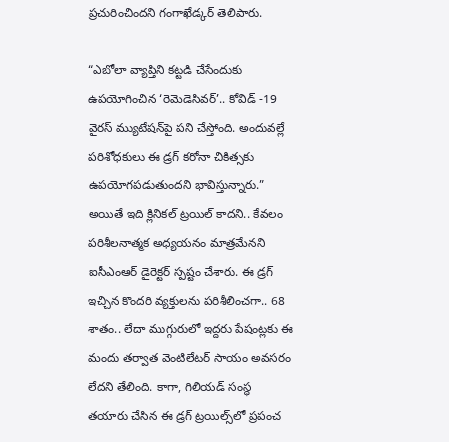ప్రచురించిందని గంగాఖేడ్కర్ తెలిపారు.

“ఎబోలా వ్యాప్తిని కట్టడి చేసేందుకు ఉపయోగించిన ‘రెమెడెసివర్‌’.. కోవిడ్ -19 వైరస్ మ్యుటేషన్‌పై పని చేస్తోంది. అందువల్లే పరిశోధకులు ఈ డ్రగ్ కరోనా చికిత్సకు ఉపయోగపడుతుందని భావిస్తున్నారు.” అయితే ఇది క్లినికల్ ట్రయిల్ కాదని.. కేవలం పరిశీలనాత్మక అధ్యయనం మాత్రమేనని ఐసీఎంఆర్ డైరెక్టర్ స్పష్టం చేశారు. ఈ డ్రగ్ ఇచ్చిన కొందరి వ్యక్తులను పరిశీలించగా.. 68 శాతం.. లేదా ముగ్గురులో ఇద్దరు పేషంట్లకు ఈ మందు తర్వాత వెంటిలేటర్ సాయం అవసరం లేదని తేలింది. కాగా, గిలియడ్ సంస్థ తయారు చేసిన ఈ డ్రగ్ ట్రయిల్స్‌లో ప్రపంచ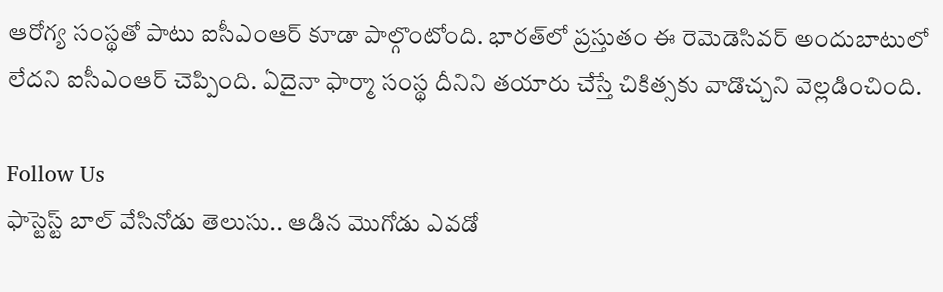ఆరోగ్య సంస్థతో పాటు ఐసీఎంఆర్ కూడా పాల్గొంటోంది. భారత్‌లో ప్రస్తుతం ఈ రెమెడెసివర్‌ అందుబాటులో లేదని ఐసీఎంఆర్ చెప్పింది. ఏదైనా ఫార్మా సంస్థ దీనిని తయారు చేస్తే చికిత్సకు వాడొచ్చని వెల్లడించింది.

Follow Us
ఫాస్టెస్ట్ బాల్ వేసినోడు తెలుసు.. ఆడిన మొగోడు ఎవడో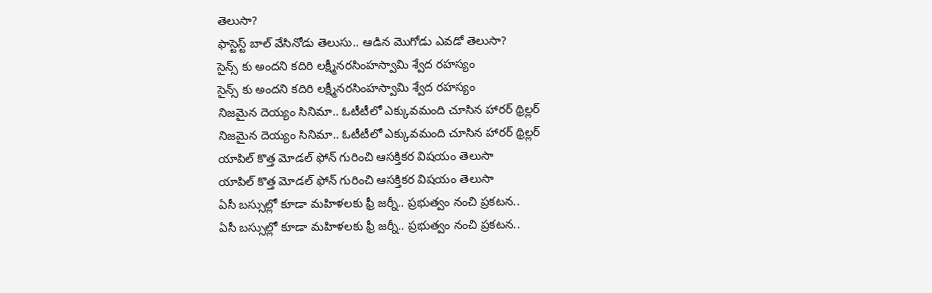తెలుసా?
ఫాస్టెస్ట్ బాల్ వేసినోడు తెలుసు.. ఆడిన మొగోడు ఎవడో తెలుసా?
సైన్స్ కు అందని కదిరి లక్ష్మీనరసింహస్వామి శ్వేద రహస్యం
సైన్స్ కు అందని కదిరి లక్ష్మీనరసింహస్వామి శ్వేద రహస్యం
నిజమైన దెయ్యం సినిమా.. ఓటీటీలో ఎక్కువమంది చూసిన హారర్ థ్రిల్లర్
నిజమైన దెయ్యం సినిమా.. ఓటీటీలో ఎక్కువమంది చూసిన హారర్ థ్రిల్లర్
యాపిల్‌ కొత్త మోడల్‌ ఫోన్ గురించి ఆసక్తికర విషయం తెలుసా
యాపిల్‌ కొత్త మోడల్‌ ఫోన్ గురించి ఆసక్తికర విషయం తెలుసా
ఏసీ బస్సుల్లో కూడా మహిళలకు ఫ్రీ జర్నీ.. ప్రభుత్వం నంచి ప్రకటన..
ఏసీ బస్సుల్లో కూడా మహిళలకు ఫ్రీ జర్నీ.. ప్రభుత్వం నంచి ప్రకటన..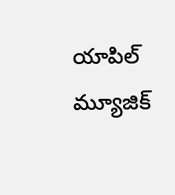యాపిల్‌ మ్యూజిక్‌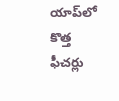యాప్‌లో కొత్త ఫీచర్లు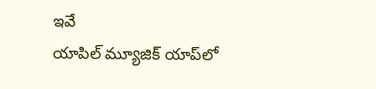ఇవే
యాపిల్‌ మ్యూజిక్‌ యాప్‌లో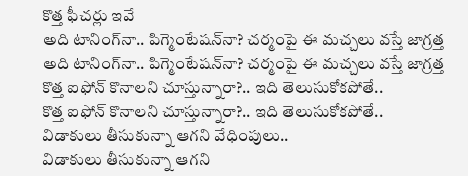కొత్త ఫీచర్లు ఇవే
అది టానింగ్‌నా.. పిగ్మెంటేషన్‌నా? చర్మంపై ఈ మచ్చలు వస్తే జాగ్రత్త
అది టానింగ్‌నా.. పిగ్మెంటేషన్‌నా? చర్మంపై ఈ మచ్చలు వస్తే జాగ్రత్త
కొత్త ఐఫోన్ కొనాలని చూస్తున్నారా?.. ఇది తెలుసుకోకపోతే..
కొత్త ఐఫోన్ కొనాలని చూస్తున్నారా?.. ఇది తెలుసుకోకపోతే..
విడాకులు తీసుకున్నా ఆగని వేధింపులు..
విడాకులు తీసుకున్నా ఆగని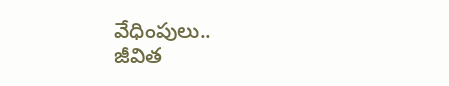వేధింపులు..
జీవిత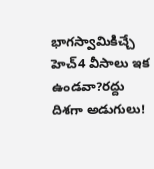భాగస్వామికిచ్చే హెచ్‌4 వీసాలు ఇక ఉండవా?రద్దు దిశగా అడుగులు!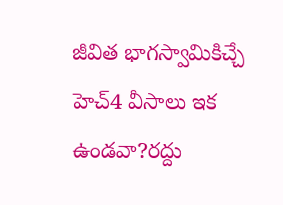జీవిత భాగస్వామికిచ్చే హెచ్‌4 వీసాలు ఇక ఉండవా?రద్దు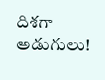దిశగా అడుగులు!